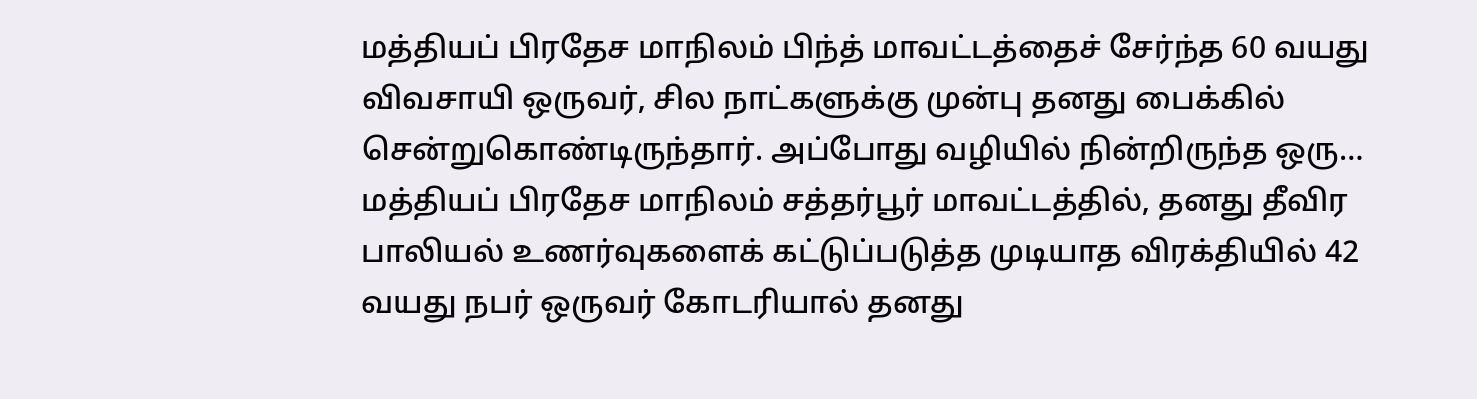மத்தியப் பிரதேச மாநிலம் பிந்த் மாவட்டத்தைச் சேர்ந்த 60 வயது விவசாயி ஒருவர், சில நாட்களுக்கு முன்பு தனது பைக்கில் சென்றுகொண்டிருந்தார். அப்போது வழியில் நின்றிருந்த ஒரு…
மத்தியப் பிரதேச மாநிலம் சத்தர்பூர் மாவட்டத்தில், தனது தீவிர பாலியல் உணர்வுகளைக் கட்டுப்படுத்த முடியாத விரக்தியில் 42 வயது நபர் ஒருவர் கோடரியால் தனது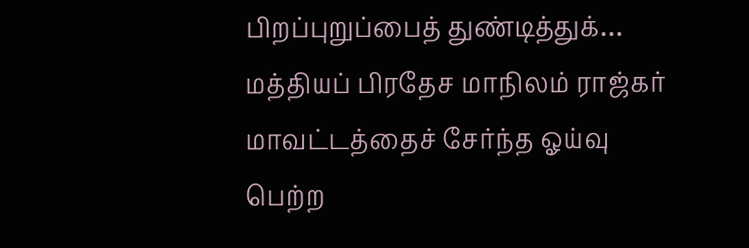பிறப்புறுப்பைத் துண்டித்துக்…
மத்தியப் பிரதேச மாநிலம் ராஜ்கர் மாவட்டத்தைச் சேர்ந்த ஓய்வு பெற்ற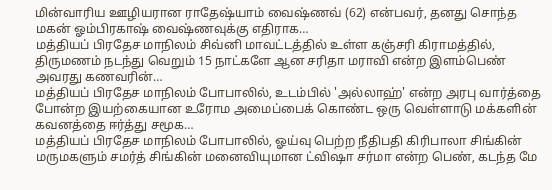மின்வாரிய ஊழியரான ராதேஷ்யாம் வைஷ்ணவ் (62) என்பவர், தனது சொந்த மகன் ஓம்பிரகாஷ் வைஷ்ணவுக்கு எதிராக…
மத்தியப் பிரதேச மாநிலம் சிவ்னி மாவட்டத்தில் உள்ள கஞ்சரி கிராமத்தில், திருமணம் நடந்து வெறும் 15 நாட்களே ஆன சரிதா மராவி என்ற இளம்பெண் அவரது கணவரின்…
மத்தியப் பிரதேச மாநிலம் போபாலில், உடம்பில் 'அல்லாஹ்' என்ற அரபு வார்த்தை போன்ற இயற்கையான உரோம அமைப்பைக் கொண்ட ஒரு வெள்ளாடு மக்களின் கவனத்தை ஈர்த்து சமூக…
மத்தியப் பிரதேச மாநிலம் போபாலில், ஓய்வு பெற்ற நீதிபதி கிரிபாலா சிங்கின் மருமகளும் சமர்த் சிங்கின் மனைவியுமான ட்விஷா சர்மா என்ற பெண், கடந்த மே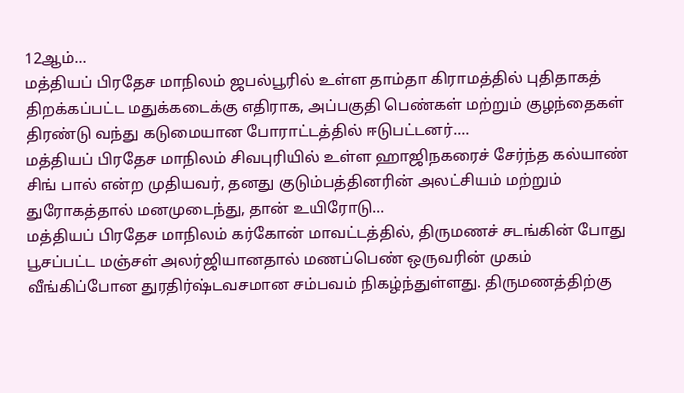12ஆம்…
மத்தியப் பிரதேச மாநிலம் ஜபல்பூரில் உள்ள தாம்தா கிராமத்தில் புதிதாகத் திறக்கப்பட்ட மதுக்கடைக்கு எதிராக, அப்பகுதி பெண்கள் மற்றும் குழந்தைகள் திரண்டு வந்து கடுமையான போராட்டத்தில் ஈடுபட்டனர்.…
மத்தியப் பிரதேச மாநிலம் சிவபுரியில் உள்ள ஹாஜிநகரைச் சேர்ந்த கல்யாண் சிங் பால் என்ற முதியவர், தனது குடும்பத்தினரின் அலட்சியம் மற்றும் துரோகத்தால் மனமுடைந்து, தான் உயிரோடு…
மத்தியப் பிரதேச மாநிலம் கர்கோன் மாவட்டத்தில், திருமணச் சடங்கின் போது பூசப்பட்ட மஞ்சள் அலர்ஜியானதால் மணப்பெண் ஒருவரின் முகம் வீங்கிப்போன துரதிர்ஷ்டவசமான சம்பவம் நிகழ்ந்துள்ளது. திருமணத்திற்கு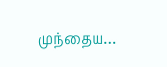முந்தைய…